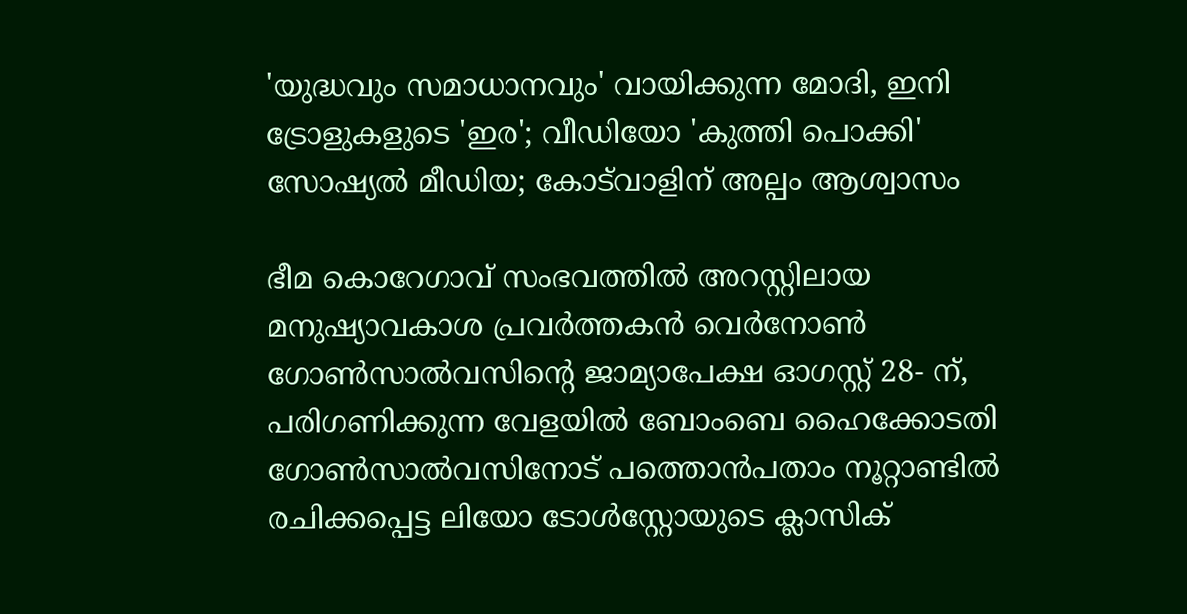'യുദ്ധവും സമാധാനവും' വായിക്കുന്ന മോദി, ഇനി ട്രോളുകളുടെ 'ഇര'; വീഡിയോ 'കുത്തി പൊക്കി' സോഷ്യൽ മീഡിയ; കോട്‌വാളിന് അല്പം ആശ്വാസം

ഭീമ കൊറേഗാവ് സംഭവത്തില്‍ അറസ്റ്റിലായ മനുഷ്യാവകാശ പ്രവർത്തകൻ വെര്‍നോണ്‍ ഗോണ്‍സാല്‍വസിന്റെ ജാമ്യാപേക്ഷ ഓഗസ്റ്റ് 28- ന്, പരിഗണിക്കുന്ന വേളയില്‍ ബോംബെ ഹൈക്കോടതി ഗോൺസാൽവസിനോട് പത്തൊൻപതാം നൂറ്റാണ്ടിൽ രചിക്കപ്പെട്ട ലിയോ ടോൾസ്റ്റോയുടെ ക്ലാസിക്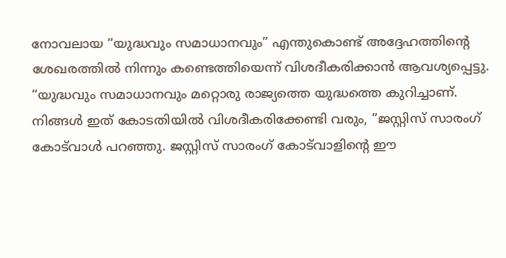നോവലായ “യുദ്ധവും സമാധാനവും” എന്തുകൊണ്ട് അദ്ദേഹത്തിന്റെ ശേഖരത്തിൽ നിന്നും കണ്ടെത്തിയെന്ന് വിശദീകരിക്കാൻ ആവശ്യപ്പെട്ടു. “യുദ്ധവും സമാധാനവും മറ്റൊരു രാജ്യത്തെ യുദ്ധത്തെ കുറിച്ചാണ്. നിങ്ങൾ ഇത് കോടതിയിൽ വിശദീകരിക്കേണ്ടി വരും, ”ജസ്റ്റിസ് സാരംഗ് കോട്‌വാൾ പറഞ്ഞു. ജസ്റ്റിസ് സാരംഗ് കോട്‌വാളിന്റെ ഈ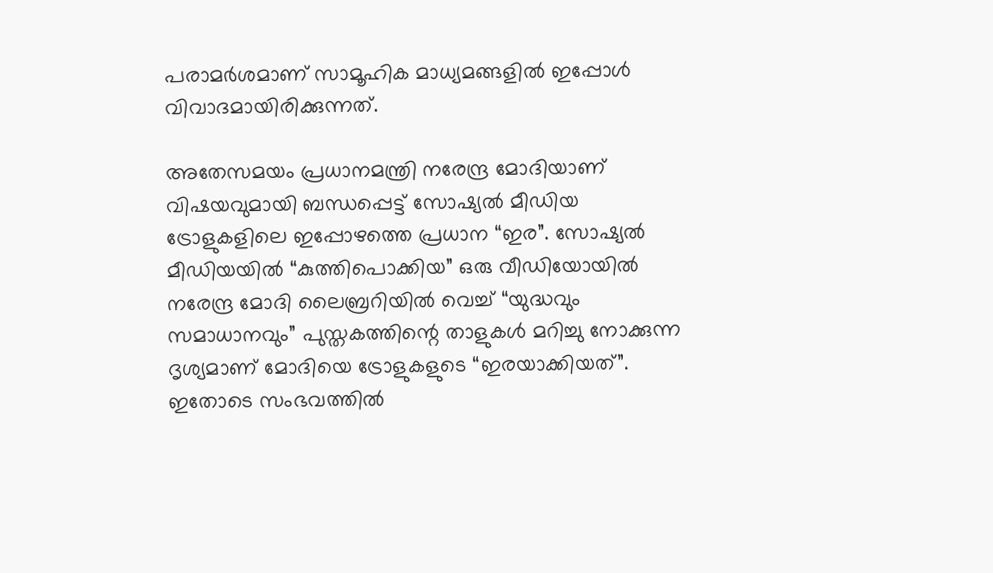പരാമർശമാണ് സാമൂഹിക മാധ്യമങ്ങളിൽ ഇപ്പോൾ വിവാദമായിരിക്കുന്നത്.

അതേസമയം പ്രധാനമന്ത്രി നരേന്ദ്ര മോദിയാണ് വിഷയവുമായി ബന്ധപ്പെട്ട് സോഷ്യൽ മീഡിയ ട്രോളുകളിലെ ഇപ്പോഴത്തെ പ്രധാന “ഇര”. സോഷ്യൽ മീഡിയയിൽ “കുത്തിപൊക്കിയ” ഒരു വീഡിയോയിൽ നരേന്ദ്ര മോദി ലൈബ്രറിയിൽ വെച്ച് “യുദ്ധവും സമാധാനവും” പുസ്തകത്തിന്റെ താളുകൾ മറിച്ചു നോക്കുന്ന ദൃശ്യമാണ് മോദിയെ ട്രോളുകളുടെ “ഇരയാക്കിയത്”. ഇതോടെ സംഭവത്തിൽ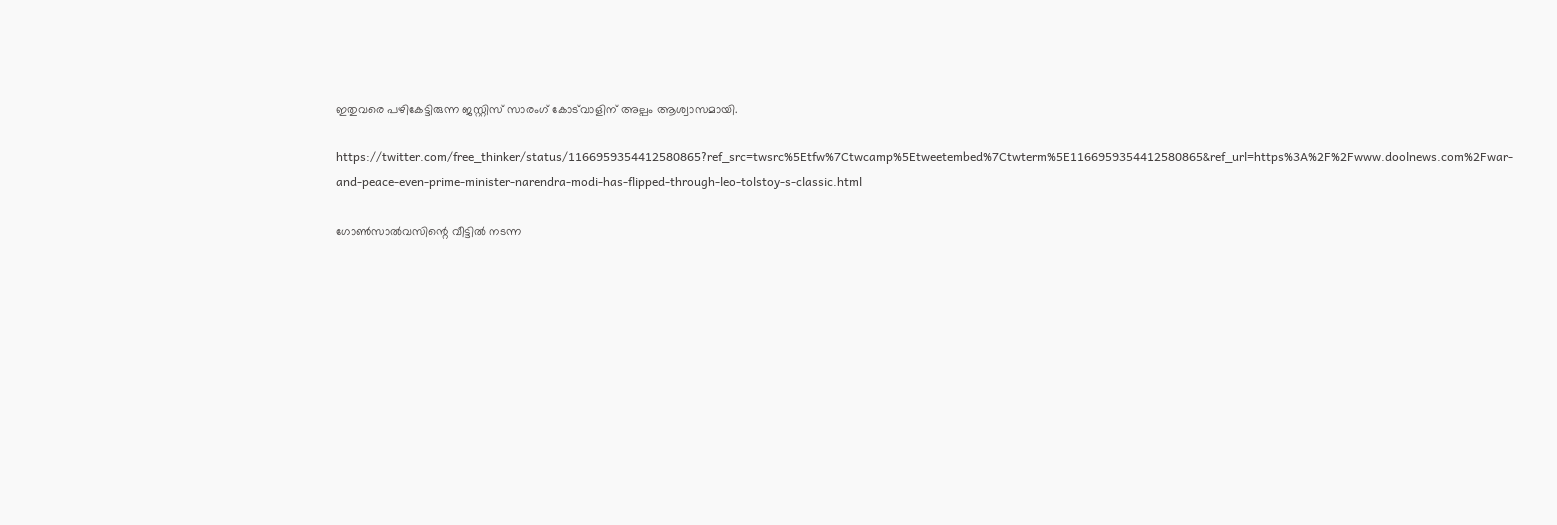ഇതുവരെ പഴികേട്ടിരുന്ന ജസ്റ്റിസ് സാരംഗ് കോട്‌വാളിന് അല്പം ആശ്വാസമായി.

https://twitter.com/free_thinker/status/1166959354412580865?ref_src=twsrc%5Etfw%7Ctwcamp%5Etweetembed%7Ctwterm%5E1166959354412580865&ref_url=https%3A%2F%2Fwww.doolnews.com%2Fwar-and-peace-even-prime-minister-narendra-modi-has-flipped-through-leo-tolstoy-s-classic.html

ഗോണ്‍സാല്‍വസിന്റെ വീട്ടില്‍ നടന്ന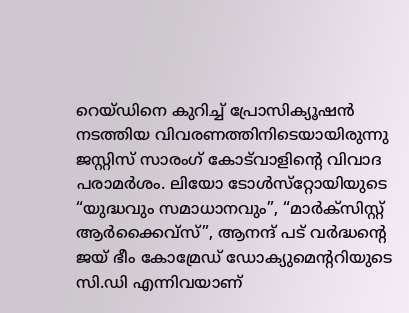റെയ്ഡിനെ കുറിച്ച് പ്രോസിക്യൂഷന്‍ നടത്തിയ വിവരണത്തിനിടെയായിരുന്നു ജസ്റ്റിസ് സാരംഗ് കോട്‌വാളിന്റെ വിവാദ പരാമര്‍ശം. ലിയോ ടോള്‍സ്‌റ്റോയിയുടെ “യുദ്ധവും സമാധാനവും”, “മാര്‍ക്‌സിസ്റ്റ് ആര്‍ക്കൈവ്‌സ്”, ആനന്ദ് പട് വര്‍ദ്ധന്റെ ജയ് ഭീം കോമ്രേഡ് ഡോക്യുമെന്ററിയുടെ സി.ഡി എന്നിവയാണ്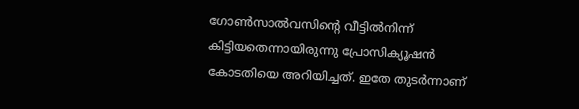ഗോണ്‍സാല്‍വസിന്റെ വീട്ടില്‍നിന്ന് കിട്ടിയതെന്നായിരുന്നു പ്രോസിക്യൂഷന്‍ കോടതിയെ അറിയിച്ചത്. ഇതേ തുടര്‍ന്നാണ്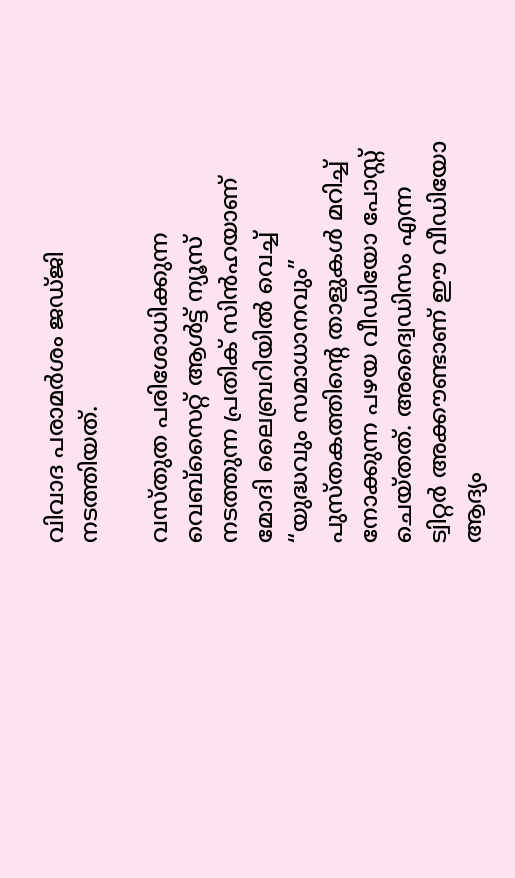വിവാദ പരാമര്‍ശം ജഡ്ജി നടത്തിയത്.

വസ്തുത പരിശോധിക്കുന്ന വെബ്‌സൈറ്റ് ആൾട്ട് ന്യൂസ് നടത്തുന്ന പ്രതിക് സിൻഹയാണ് മോദി ലൈബ്രറിയിൽ വെച്ച് “യുദ്ധവും സമാധാനവും” പുസ്തകത്തിന്റെ താളുകൾ മറിച്ച് നോക്കുന്ന പഴയ വീഡിയോ പോസ്റ്റ് ചെയ്തത്. അദ്വൈഡിസം എന്ന ട്വിറ്റർ അക്കൗണ്ടാണ്‌ ഈ വീഡിയോ ആദ്യം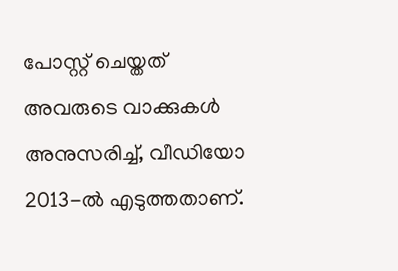പോസ്റ്റ് ചെയ്തത് അവരുടെ വാക്കുകൾ അനുസരിച്ച്, വീഡിയോ 2013-ൽ എടുത്തതാണ്.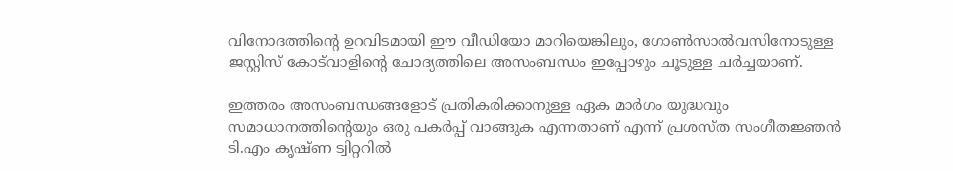വിനോദത്തിന്റെ ഉറവിടമായി ഈ വീഡിയോ മാറിയെങ്കിലും, ഗോൺസാൽവസിനോടുള്ള ജസ്റ്റിസ് കോട്‌വാളിന്റെ ചോദ്യത്തിലെ അസംബന്ധം ഇപ്പോഴും ചൂടുള്ള ചർച്ചയാണ്.

ഇത്തരം അസംബന്ധങ്ങളോട് പ്രതികരിക്കാനുള്ള ഏക മാർഗം യുദ്ധവും സമാധാനത്തിന്റെയും ഒരു പകർപ്പ് വാങ്ങുക എന്നതാണ് എന്ന് പ്രശസ്ത സംഗീതജ്ഞന്‍ ടി.എം കൃഷ്ണ ട്വിറ്ററിൽ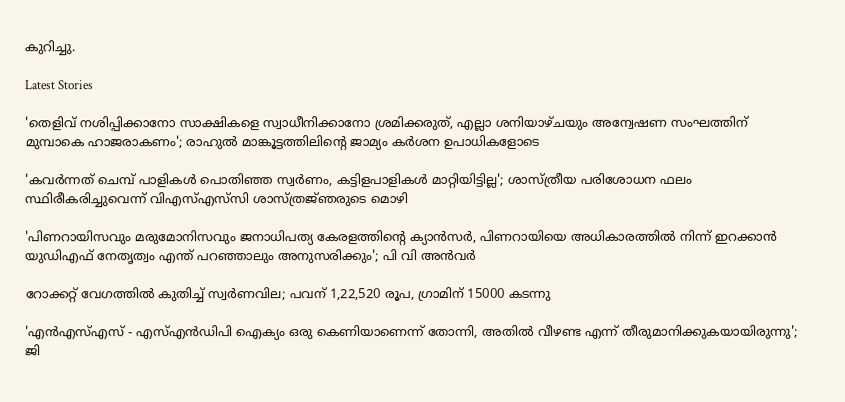കുറിച്ചു.

Latest Stories

'തെളിവ് നശിപ്പിക്കാനോ സാക്ഷികളെ സ്വാധീനിക്കാനോ ശ്രമിക്കരുത്, എല്ലാ ശനിയാഴ്ചയും അന്വേഷണ സംഘത്തിന് മുമ്പാകെ ഹാജരാകണം'; രാഹുൽ മാങ്കൂട്ടത്തിലിന്റെ ജാമ്യം കർശന ഉപാധികളോടെ

'കവർന്നത് ചെമ്പ് പാളികൾ പൊതിഞ്ഞ സ്വർണം, കട്ടിളപാളികൾ മാറ്റിയിട്ടില്ല'; ശാസ്ത്രീയ പരിശോധന ഫലം സ്ഥിരീകരിച്ചുവെന്ന് വിഎസ്എസ്‍സി ശാസ്ത്രജ്‌ഞരുടെ മൊഴി

'പിണറായിസവും മരുമോനിസവും ജനാധിപത്യ കേരളത്തിന്റെ ക്യാൻസർ, പിണറായിയെ അധികാരത്തിൽ നിന്ന് ഇറക്കാൻ യുഡിഎഫ് നേതൃത്വം എന്ത്‌ പറഞ്ഞാലും അനുസരിക്കും'; പി വി അൻവർ

റോക്കറ്റ് വേഗത്തിൽ കുതിച്ച് സ്വർണവില; പവന് 1,22,520 രൂപ, ഗ്രാമിന് 15000 കടന്നു

'എന്‍എസ്എസ് - എസ്എന്‍ഡിപി ഐക്യം ഒരു കെണിയാണെന്ന് തോന്നി, അതിൽ വീഴണ്ട എന്ന് തീരുമാനിക്കുകയായിരുന്നു'; ജി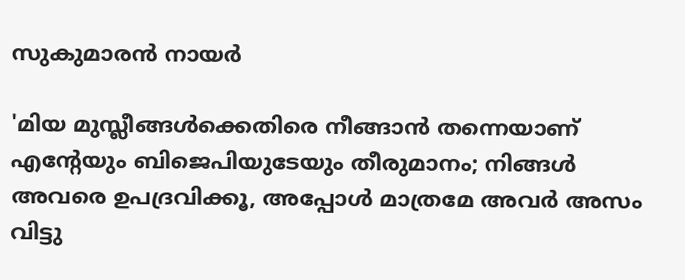സുകുമാരൻ നായർ

'മിയ മുസ്ലീങ്ങള്‍ക്കെതിരെ നീങ്ങാന്‍ തന്നെയാണ് എന്റേയും ബിജെപിയുടേയും തീരുമാനം; നിങ്ങള്‍ അവരെ ഉപദ്രവിക്കൂ, അപ്പോള്‍ മാത്രമേ അവര്‍ അസം വിട്ടു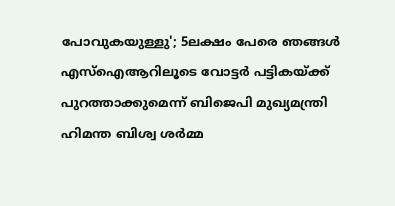പോവുകയുള്ളു'; 5ലക്ഷം പേരെ ഞങ്ങള്‍ എസ്‌ഐആറിലൂടെ വോട്ടര്‍ പട്ടികയ്ക്ക് പുറത്താക്കുമെന്ന് ബിജെപി മുഖ്യമന്ത്രി ഹിമന്ത ബിശ്വ ശര്‍മ്മ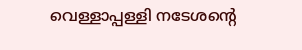വെള്ളാപ്പള്ളി നടേശന്റെ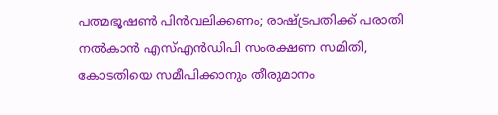പത്മഭൂഷൺ പിൻവലിക്കണം; രാഷ്ട്രപതിക്ക് പരാതി നൽകാൻ എസ്എൻഡിപി സംരക്ഷണ സമിതി, കോടതിയെ സമീപിക്കാനും തീരുമാനം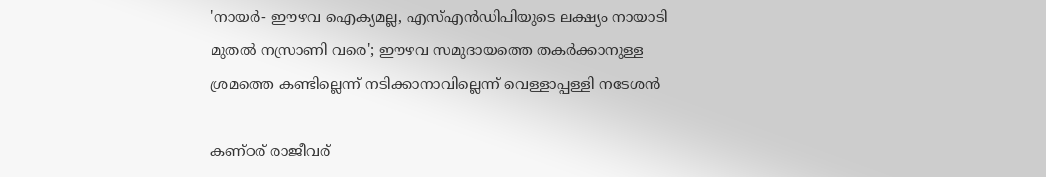'നായർ- ഈഴവ ഐക്യമല്ല, എസ്എൻഡിപിയുടെ ലക്ഷ്യം നായാടി മുതൽ നസ്രാണി വരെ'; ഈഴവ സമുദായത്തെ തകർക്കാനുള്ള ശ്രമത്തെ കണ്ടില്ലെന്ന് നടിക്കാനാവില്ലെന്ന് വെള്ളാപ്പള്ളി നടേശൻ

കണ്ഠര് രാജീവര്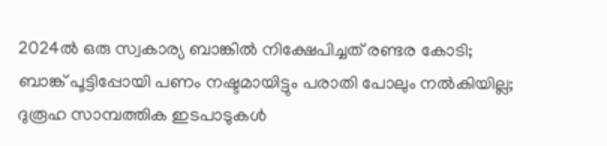2024ല്‍ ഒരു സ്വകാര്യ ബാങ്കില്‍ നിക്ഷേപിച്ചത് രണ്ടര കോടി; ബാങ്ക് പൂട്ടിപ്പോയി പണം നഷ്ടമായിട്ടും പരാതി പോലും നല്‍കിയില്ല; ദുരൂഹ സാമ്പത്തിക ഇടപാടുകള്‍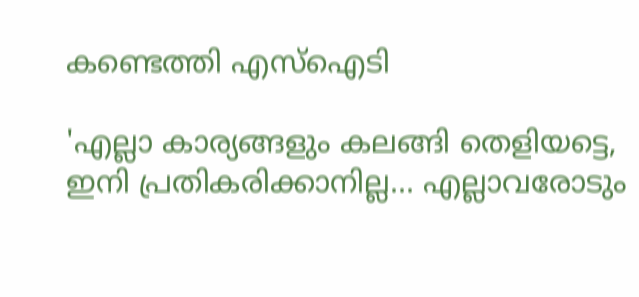കണ്ടെത്തി എസ്‌ഐടി

'എല്ലാ കാര്യങ്ങളും കലങ്ങി തെളിയട്ടെ, ഇനി പ്രതികരിക്കാനില്ല... എല്ലാവരോടും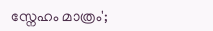സ്നേഹം മാത്രം';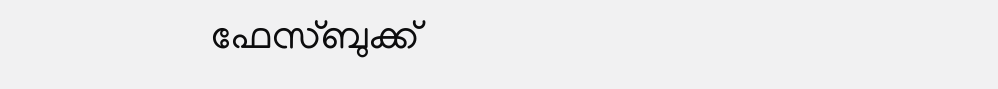ഫേസ്ബുക്ക്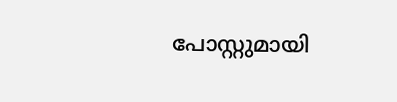പോസ്റ്റുമായി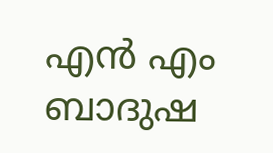എൻ എം ബാദുഷ